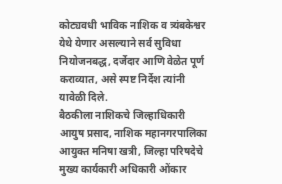कोट्यवधी भाविक नाशिक व त्र्यंबकेश्वर येथे येणार असल्याने सर्व सुविधा नियोजनबद्ध, दर्जेदार आणि वेळेत पूर्ण कराव्यात, असे स्पष्ट निर्देश त्यांनी यावेळी दिले.
बैठकीला नाशिकचे जिल्हाधिकारी आयुष प्रसाद, नाशिक महानगरपालिका आयुक्त मनिषा खत्री, जिल्हा परिषदेचे मुख्य कार्यकारी अधिकारी ओंकार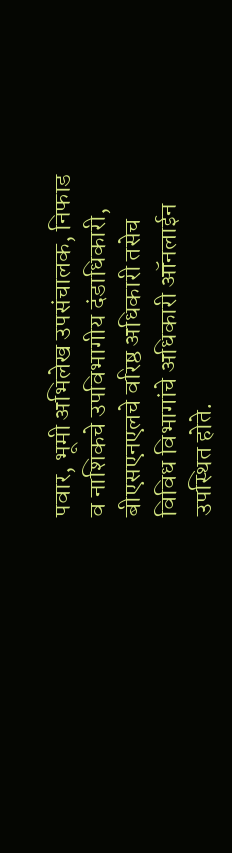पवार, भूमी अभिलेख उपसंचालक, निफाड व नाशिकचे उपविभागीय दंडाधिकारी, बीएसएनएलचे वरिष्ठ अधिकारी तसेच विविध विभागांचे अधिकारी ऑनलाईन उपस्थित होते.